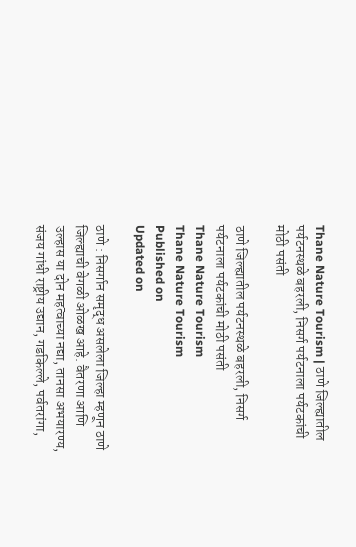Thane Nature Tourism | ठाणे जिल्ह्यातील पर्यटनस्थळे बहरली, निसर्ग पर्यटनाला पर्यटकांची मोठी पसंती

ठाणे जिल्ह्यातील पर्यटनस्थळे बहरली, निसर्ग पर्यटनाला पर्यटकांची मोठी पसंती
Thane Nature Tourism
Thane Nature Tourism
Published on
Updated on

ठाणे : निसर्गान समृद्ध असलेला जिल्हा म्हणून ठाणे जिल्ह्याची वेगळी ओळख आहे. वैतरणा आणि उल्हास या दोन महत्वाच्या नद्या, तानसा अभयारण्य, संजय गांधी राष्ट्रीय उद्यान, गडकिल्ले, पर्वतरांगा,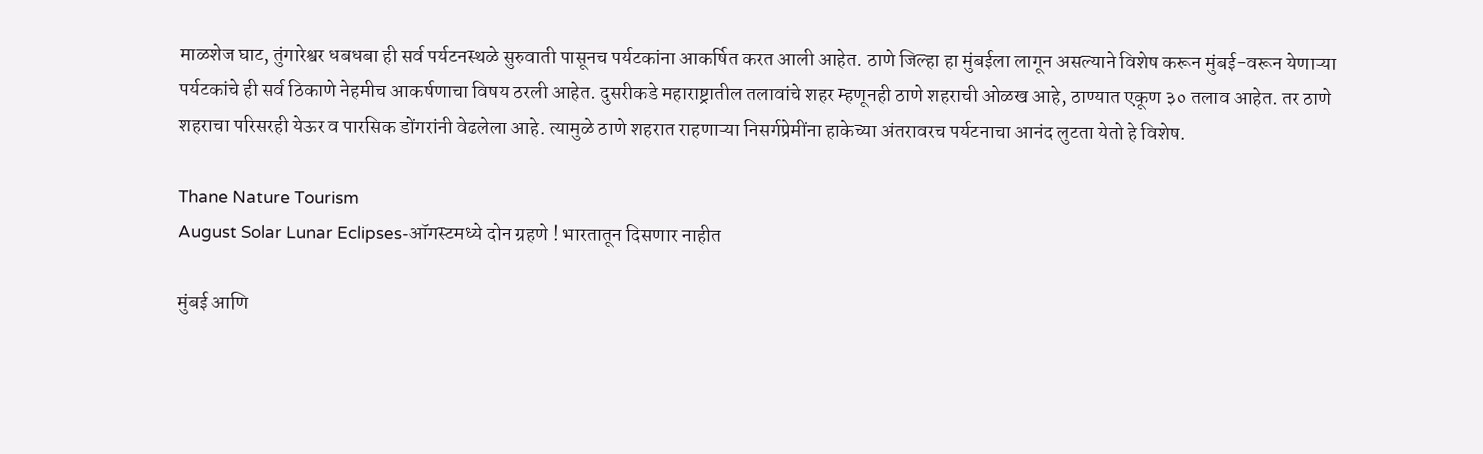माळशेज घाट, तुंगारेश्वर धबधबा ही सर्व पर्यटनस्थळे सुरुवाती पासूनच पर्यटकांना आकर्षित करत आली आहेत. ठाणे जिल्हा हा मुंबईला लागून असल्याने विशेष करून मुंबई-वरून येणाऱ्या पर्यटकांचे ही सर्व ठिकाणे नेहमीच आकर्षणाचा विषय ठरली आहेत. दुसरीकडे महाराष्ट्रातील तलावांचे शहर म्हणूनही ठाणे शहराची ओळख आहे, ठाण्यात एकूण ३० तलाव आहेत. तर ठाणे शहराचा परिसरही येऊर व पारसिक डोंगरांनी वेढलेला आहे. त्यामुळे ठाणे शहरात राहणाऱ्या निसर्गप्रेमींना हाकेच्या अंतरावरच पर्यटनाचा आनंद लुटता येतो हे विशेष.

Thane Nature Tourism
August Solar Lunar Eclipses-ऑगस्टमध्ये दोन ग्रहणे ! भारतातून दिसणार नाहीत

मुंबई आणि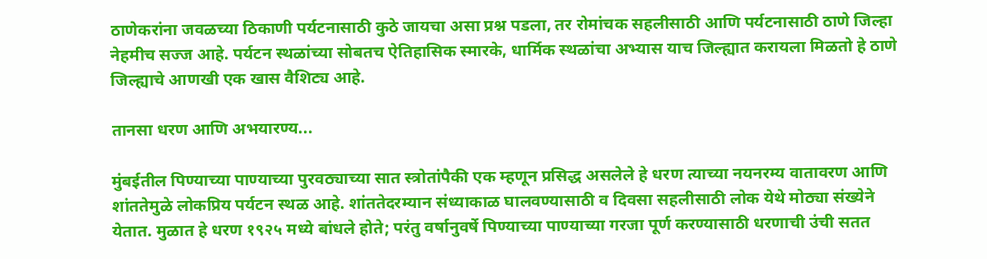ठाणेकरांना जवळच्या ठिकाणी पर्यटनासाठी कुठे जायचा असा प्रश्न पडला, तर रोमांचक सहलीसाठी आणि पर्यटनासाठी ठाणे जिल्हा नेहमीच सज्ज आहे. पर्यटन स्थळांच्या सोबतच ऐतिहासिक स्मारके, धार्मिक स्थळांचा अभ्यास याच जिल्ह्यात करायला मिळतो हे ठाणे जिल्ह्याचे आणखी एक खास वैशिट्य आहे.

तानसा धरण आणि अभयारण्य...

मुंबईतील पिण्याच्या पाण्याच्या पुरवठ्याच्या सात स्त्रोतांपैकी एक म्हणून प्रसिद्ध असलेले हे धरण त्याच्या नयनरम्य वातावरण आणि शांततेमुळे लोकप्रिय पर्यटन स्थळ आहे. शांततेदरम्यान संध्याकाळ घालवण्यासाठी व दिवसा सहलीसाठी लोक येथे मोठ्या संख्येने येतात. मुळात हे धरण १९२५ मध्ये बांधले होते; परंतु वर्षानुवर्षे पिण्याच्या पाण्याच्या गरजा पूर्ण करण्यासाठी धरणाची उंची सतत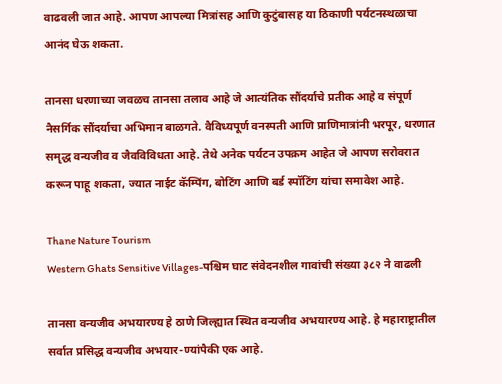वाढवली जात आहे. आपण आपल्या मित्रांसह आणि कुटुंबासह या ठिकाणी पर्यटनस्थळाचा आनंद घेऊ शकता.

तानसा धरणाच्या जवळच तानसा तलाव आहे जे आत्यंतिक सौंदर्याचे प्रतीक आहे व संपूर्ण नैसर्गिक सौंदर्याचा अभिमान बाळगते. वैविध्यपूर्ण वनस्पती आणि प्राणिमात्रांनी भरपूर, धरणात समृद्ध वन्यजीव व जैवविविधता आहे. तेथे अनेक पर्यटन उपक्रम आहेत जे आपण सरोवरात करून पाहू शकता, ज्यात नाईट कॅम्पिंग, बोटिंग आणि बर्ड स्पॉटिंग यांचा समावेश आहे.

Thane Nature Tourism
Western Ghats Sensitive Villages-पश्चिम घाट संवेदनशील गावांची संख्या ३८२ ने वाढली

तानसा वन्यजीव अभयारण्य हे ठाणे जिल्ह्यात स्थित वन्यजीव अभयारण्य आहे. हे महाराष्ट्रातील सर्वात प्रसिद्ध वन्यजीव अभयार-ण्यांपैकी एक आहे.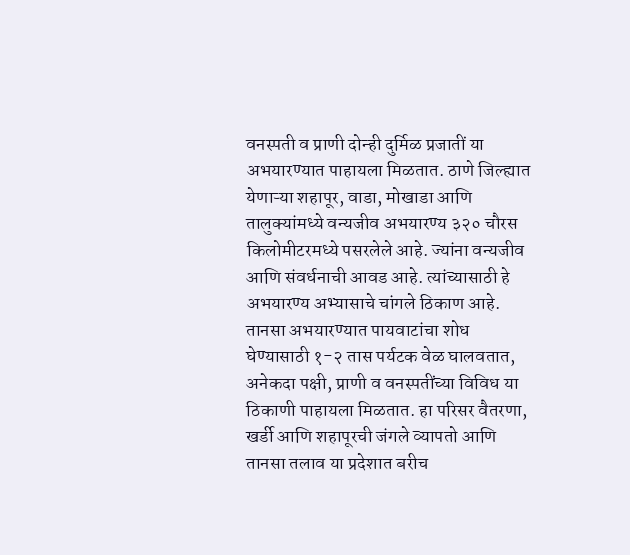वनस्पती व प्राणी दोन्ही दुर्मिळ प्रजातीं या अभयारण्यात पाहायला मिळतात. ठाणे जिल्ह्यात येणाऱ्या शहापूर, वाडा, मोखाडा आणि तालुक्यांमध्ये वन्यजीव अभयारण्य ३२० चौरस किलोमीटरमध्ये पसरलेले आहे. ज्यांना वन्यजीव आणि संवर्धनाची आवड आहे. त्यांच्यासाठी हे अभयारण्य अभ्यासाचे चांगले ठिकाण आहे. तानसा अभयारण्यात पायवाटांचा शोध घेण्यासाठी १-२ तास पर्यटक वेळ घालवतात, अनेकदा पक्षी, प्राणी व वनस्पतींच्या विविध या ठिकाणी पाहायला मिळतात. हा परिसर वैतरणा, खर्डी आणि शहापूरची जंगले व्यापतो आणि तानसा तलाव या प्रदेशात बरीच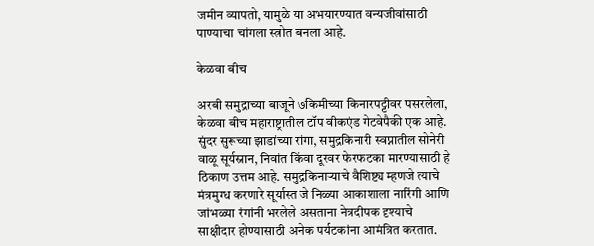जमीन व्यापतो, यामुळे या अभयारण्यात वन्यजीवांसाठी पाण्याचा चांगला स्त्रोत बनला आहे.

केळवा बीच

अरबी समुद्राच्या बाजूने ७किमीच्या किनारपट्टीवर पसरलेला, केळवा बीच महाराष्ट्रातील टॉप वीकएंड गेटवेपैकी एक आहे. सुंदर सुरूच्या झाडांच्या रांगा, समुद्रकिनारी स्वप्नातील सोनेरी वाळू सूर्यस्नान, निवांत किंवा दूरवर फेरफटका मारण्यासाठी हे ठिकाण उत्तम आहे. समुद्रकिनाऱ्याचे वैशिष्ट्य म्हणजे त्याचे मंत्रमुग्ध करणारे सूर्यास्त जे निळ्या आकाशाला नारिंगी आणि जांभळ्या रंगांनी भरलेले असताना नेत्रदीपक दृश्याचे साक्षीदार होण्यासाठी अनेक पर्यटकांना आमंत्रित करतात.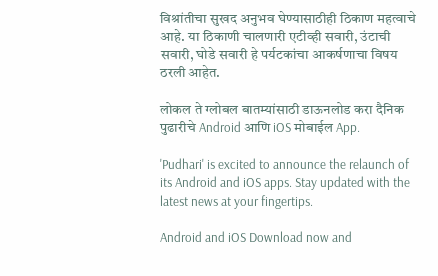विश्रांतीचा सुखद अनुभव घेण्यासाठीही ठिकाण महत्वाचे आहे. या ठिकाणी चालणारी एटीव्ही सवारी, उंटाची सवारी, घोडे सवारी हे पर्यटकांचा आकर्षणाचा विषय ठरली आहेत.

लोकल ते ग्लोबल बातम्यांसाठी डाऊनलोड करा दैनिक पुढारीचे Android आणि iOS मोबाईल App.

'Pudhari' is excited to announce the relaunch of its Android and iOS apps. Stay updated with the latest news at your fingertips.

Android and iOS Download now and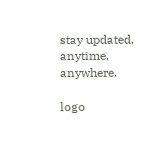stay updated, anytime, anywhere.

logo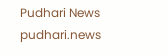Pudhari News
pudhari.news